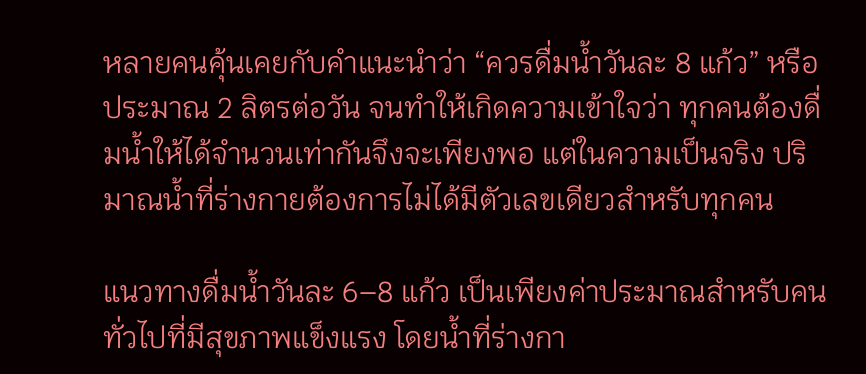หลายคนคุ้นเคยกับคำแนะนำว่า “ควรดื่มน้ำวันละ 8 แก้ว” หรือประมาณ 2 ลิตรต่อวัน จนทำให้เกิดความเข้าใจว่า ทุกคนต้องดื่มน้ำให้ได้จำนวนเท่ากันจึงจะเพียงพอ แต่ในความเป็นจริง ปริมาณน้ำที่ร่างกายต้องการไม่ได้มีตัวเลขเดียวสำหรับทุกคน

แนวทางดื่มน้ำวันละ 6–8 แก้ว เป็นเพียงค่าประมาณสำหรับคนทั่วไปที่มีสุขภาพแข็งแรง โดยน้ำที่ร่างกา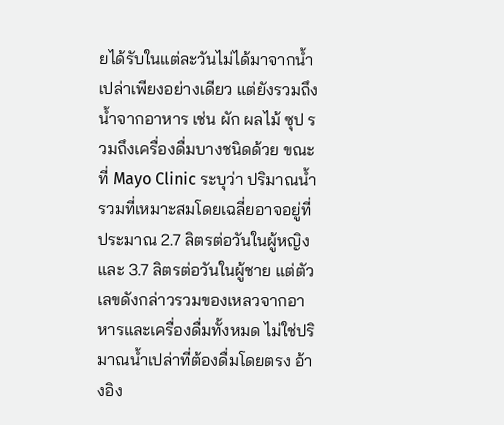ยได้รับในแต่ละวันไม่ได้มาจากน้ำเปล่าเพียงอย่างเดียว แต่ยังรวมถึงน้ำจากอาหาร เช่น ผัก ผลไม้ ซุป รวมถึงเครื่องดื่มบางชนิดด้วย ขณะที่ Mayo Clinic ระบุว่า ปริมาณน้ำรวมที่เหมาะสมโดยเฉลี่ยอาจอยู่ที่ประมาณ 2.7 ลิตรต่อวันในผู้หญิง และ 3.7 ลิตรต่อวันในผู้ชาย แต่ตัวเลขดังกล่าวรวมของเหลวจากอาหารและเครื่องดื่มทั้งหมด ไม่ใช่ปริมาณน้ำเปล่าที่ต้องดื่มโดยตรง อ้างอิง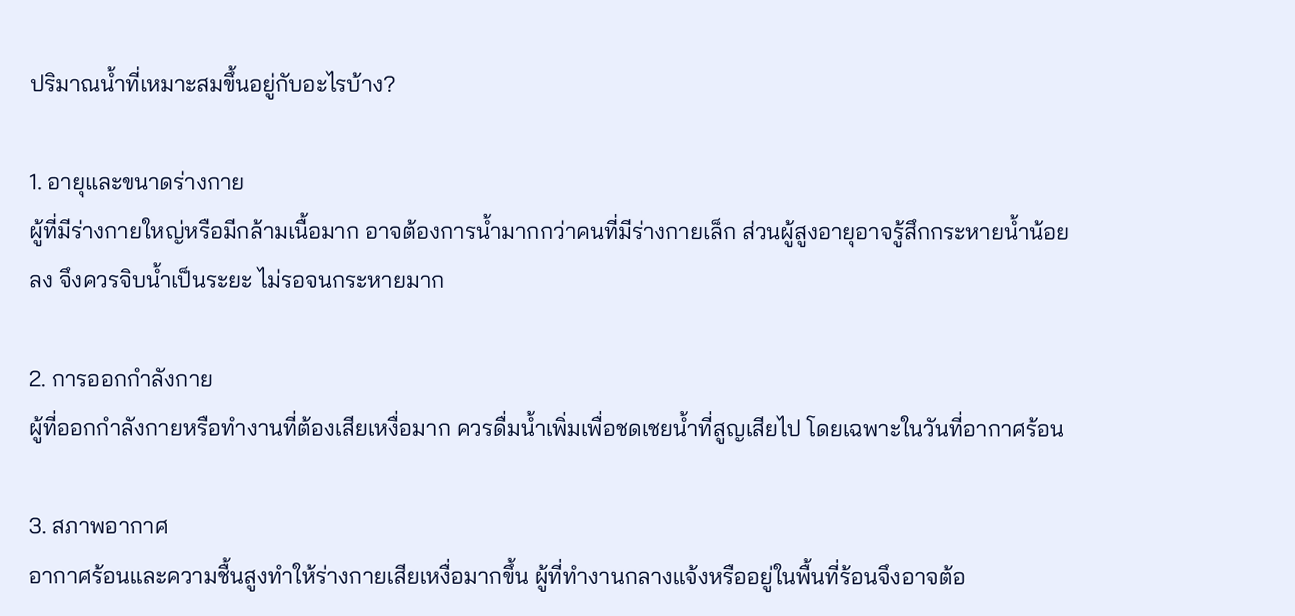ปริมาณน้ำที่เหมาะสมขึ้นอยู่กับอะไรบ้าง?

1. อายุและขนาดร่างกาย
ผู้ที่มีร่างกายใหญ่หรือมีกล้ามเนื้อมาก อาจต้องการน้ำมากกว่าคนที่มีร่างกายเล็ก ส่วนผู้สูงอายุอาจรู้สึกกระหายน้ำน้อยลง จึงควรจิบน้ำเป็นระยะ ไม่รอจนกระหายมาก

2. การออกกำลังกาย
ผู้ที่ออกกำลังกายหรือทำงานที่ต้องเสียเหงื่อมาก ควรดื่มน้ำเพิ่มเพื่อชดเชยน้ำที่สูญเสียไป โดยเฉพาะในวันที่อากาศร้อน

3. สภาพอากาศ
อากาศร้อนและความชื้นสูงทำให้ร่างกายเสียเหงื่อมากขึ้น ผู้ที่ทำงานกลางแจ้งหรืออยู่ในพื้นที่ร้อนจึงอาจต้อ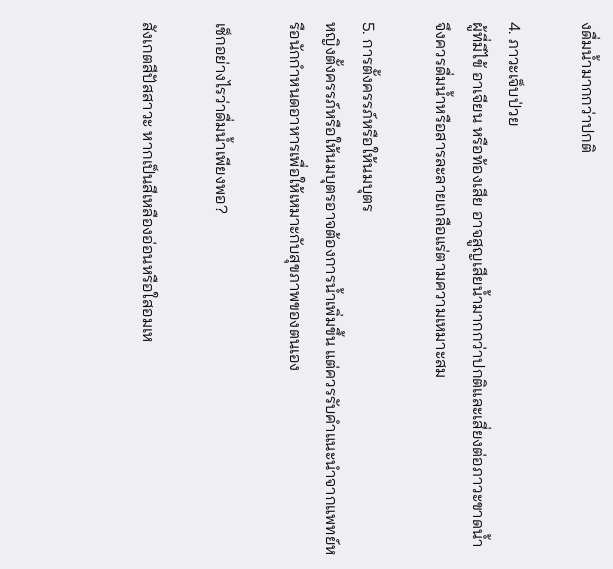งดื่มน้ำมากกว่าปกติ

4. ภาวะเจ็บป่วย
ผู้ที่มีไข้ อาเจียน หรือท้องเสีย อาจสูญเสียน้ำมากกว่าปกติและเสี่ยงต่อภาวะขาดน้ำ จึงควรดื่มน้ำหรือสารละลายเกลือแร่ตามความเหมาะสม

5. การตั้งครรภ์หรือให้นมบุตร
หญิงตั้งครรภ์หรือให้นมบุตรอาจต้องการน้ำเพิ่มขึ้น แต่ควรรับคำแนะนำจากแพทย์หรือนักกำหนดอาหารเพื่อให้เหมาะกับสุขภาพของตนเอง

เช็กอย่างไรว่าดื่มน้ำเพียงพอ?

สังเกตสีปัสสาวะ หากเป็นสีเหลืองอ่อนหรือใสอมเห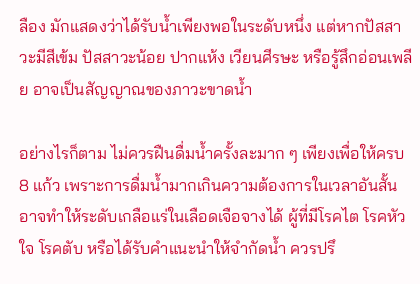ลือง มักแสดงว่าได้รับน้ำเพียงพอในระดับหนึ่ง แต่หากปัสสาวะมีสีเข้ม ปัสสาวะน้อย ปากแห้ง เวียนศีรษะ หรือรู้สึกอ่อนเพลีย อาจเป็นสัญญาณของภาวะขาดน้ำ

อย่างไรก็ตาม ไม่ควรฝืนดื่มน้ำครั้งละมาก ๆ เพียงเพื่อให้ครบ 8 แก้ว เพราะการดื่มน้ำมากเกินความต้องการในเวลาอันสั้นอาจทำให้ระดับเกลือแร่ในเลือดเจือจางได้ ผู้ที่มีโรคไต โรคหัวใจ โรคตับ หรือได้รับคำแนะนำให้จำกัดน้ำ ควรปรึ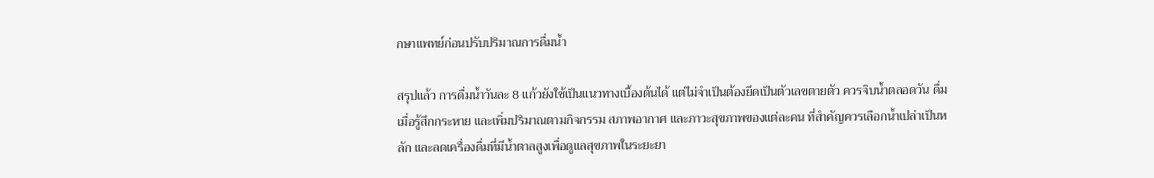กษาแพทย์ก่อนปรับปริมาณการดื่มน้ำ

สรุปแล้ว การดื่มน้ำวันละ 8 แก้วยังใช้เป็นแนวทางเบื้องต้นได้ แต่ไม่จำเป็นต้องยึดเป็นตัวเลขตายตัว ควรจิบน้ำตลอดวัน ดื่มเมื่อรู้สึกกระหาย และเพิ่มปริมาณตามกิจกรรม สภาพอากาศ และภาวะสุขภาพของแต่ละคน ที่สำคัญควรเลือกน้ำเปล่าเป็นหลัก และลดเครื่องดื่มที่มีน้ำตาลสูงเพื่อดูแลสุขภาพในระยะยา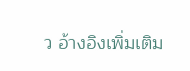ว อ้างอิงเพิ่มเติม